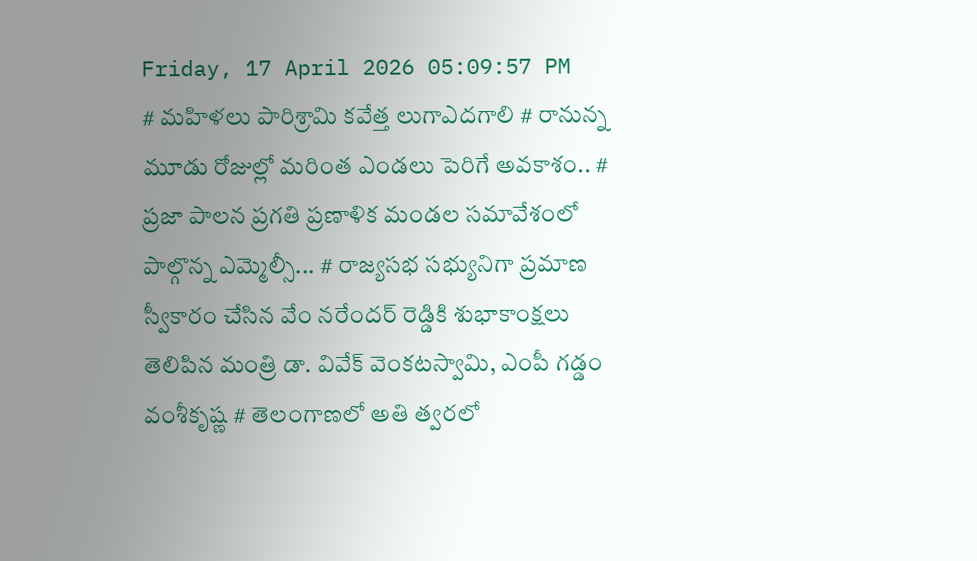Friday, 17 April 2026 05:09:57 PM
# మహిళలు పారిశ్రామి కవేత్త లుగాఎదగాలి # రానున్న మూడు రోజుల్లో మరింత ఎండలు పెరిగే అవకాశం.. # ప్రజా పాలన ప్రగతి ప్రణాళిక మండల సమావేశంలో పాల్గొన్న ఎమ్మెల్సీ... # రాజ్యసభ సభ్యునిగా ప్రమాణ స్వీకారం చేసిన వేం నరేందర్ రెడ్డికి శుభాకాంక్షలు తెలిపిన మంత్రి డా. వివేక్ వెంకటస్వామి, ఎంపీ గడ్డం వంశీకృష్ణ # తెలంగాణలో అతి త్వరలో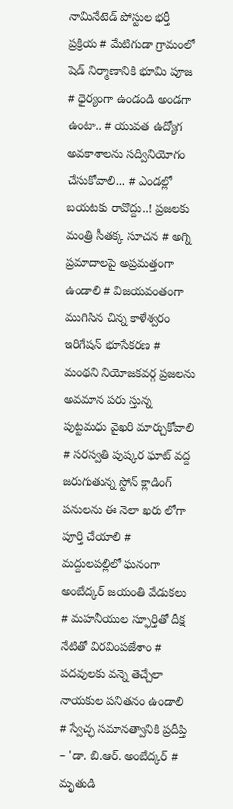నామినేటెడ్ పోస్టుల భర్తీ ప్రక్రియ # మేటిగుడా గ్రామంలో షెడ్ నిర్మాణానికి భూమి పూజ # ధైర్యంగా ఉండండి అండగా ఉంటా.. # యువత ఉద్యోగ అవకాశాలను సద్వినియోగం చేసుకోవాలి... # ఎండల్లో బయటకు రావొద్దు..! ప్రజలకు మంత్రి సీతక్క సూచన # అగ్ని ప్రమాదాలపై అప్రమత్తంగా ఉండాలి # విజయవంతంగా ముగిసిన చిన్న కాళేశ్వరం ఇరిగేషన్ భూసేకరణ # మంథని నియోజకవర్గ ప్రజలను అవమాన పరు స్తున్న పుట్టమధు వైఖరి మార్చుకోవాలి # సరస్వతి పుష్కర ఘాట్ వద్ద జరుగుతున్న స్టోన్ క్లాడింగ్ పనులను ఈ నెలా ఖరు లోగా పూర్తి చేయాలి # మద్దులపల్లిలో ఘనంగా అంబేద్కర్ జయంతి వేడుకలు # మహనీయుల స్ఫూర్తితో దీక్ష నేటితో విరవింపజేశాం # పదవులకు వన్నె తెచ్చేలా నాయకుల పనితనం ఉండాలి # స్వేచ్ఛ సమానత్వానికి ప్రదీప్తి – 'డా. బి.ఆర్. అంబేద్కర్ # మృతుడి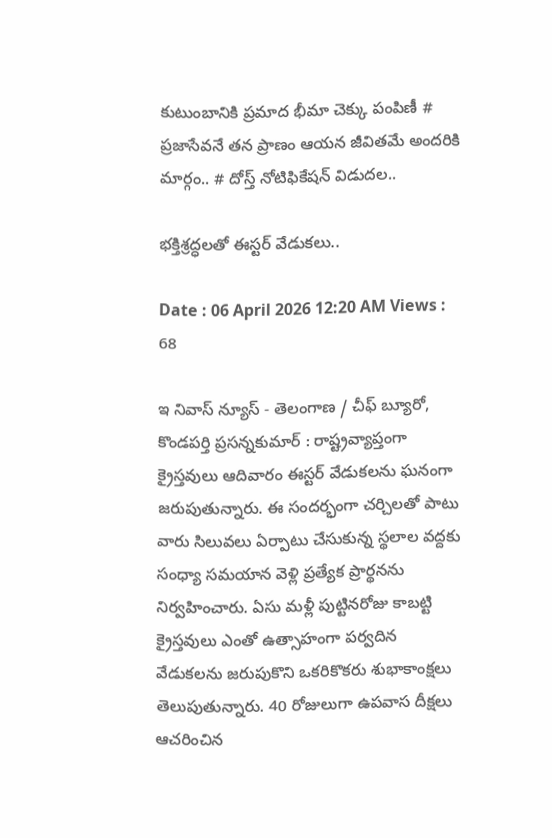కుటుంబానికి ప్రమాద భీమా చెక్కు పంపిణీ # ప్రజాసేవనే తన ప్రాణం ఆయన జీవితమే అందరికి మార్గం.. # దోస్త్ నోటిఫికేషన్ విడుదల..

భక్తిశ్రద్ధలతో ఈస్టర్ వేడుకలు..

Date : 06 April 2026 12:20 AM Views : 68

ఇ నివాస్ న్యూస్ - తెలంగాణ / చీఫ్ బ్యూరో, కొండపర్తి ప్రసన్నకుమార్ : రాష్ట్రవ్యాప్తంగా క్రైస్తవులు ఆదివారం ఈస్టర్ వేడుకలను ఘనంగా జరుపుతున్నారు. ఈ సందర్భంగా చర్చిలతో పాటు వారు సిలువలు ఏర్పాటు చేసుకున్న స్థలాల వద్దకు సంధ్యా సమయాన వెళ్లి ప్రత్యేక ప్రార్థనను నిర్వహించారు. ఏసు మళ్లీ పుట్టినరోజు కాబట్టి క్రైస్తవులు ఎంతో ఉత్సాహంగా పర్వదిన వేడుకలను జరుపుకొని ఒకరికొకరు శుభాకాంక్షలు తెలుపుతున్నారు. 40 రోజులుగా ఉపవాస దీక్షలు ఆచరించిన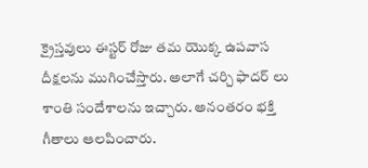క్రైస్తవులు ఈస్టర్ రోజు తమ యొక్క ఉపవాస దీక్షలను ముగించేస్తారు. అలాగే చర్చి ఫాదర్ లు శాంతి సందేశాలను ఇచ్చారు. అనంతరం భక్తి గీతాలు ఆలపించారు.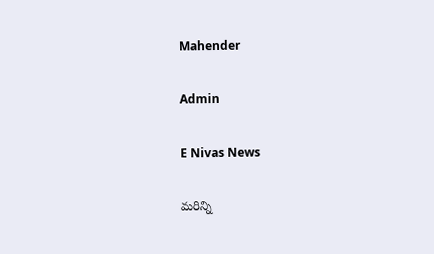Mahender

Admin

E Nivas News

మరిన్ని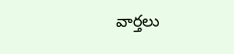వార్తలు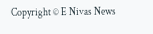Copyright © E Nivas News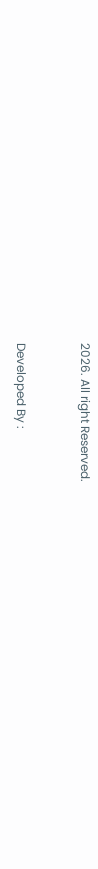2026. All right Reserved.



Developed By :